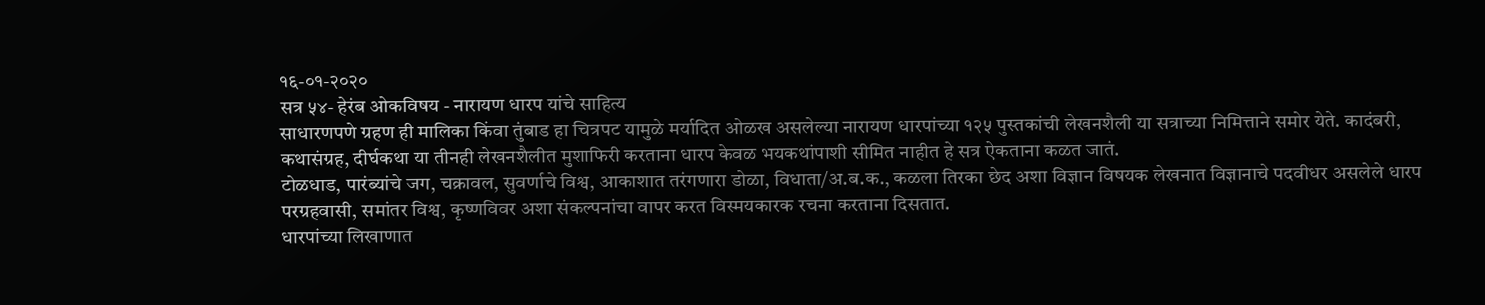१६-०१-२०२०
सत्र ५४- हेरंब ओकविषय - नारायण धारप यांचे साहित्य
साधारणपणे ग्रहण ही मालिका किंवा तुंबाड हा चित्रपट यामुळे मर्यादित ओळख असलेल्या नारायण धारपांच्या १२५ पुस्तकांची लेखनशैली या सत्राच्या निमित्ताने समोर येते. कादंबरी, कथासंग्रह, दीर्घकथा या तीनही लेखनशैलीत मुशाफिरी करताना धारप केवळ भयकथांपाशी सीमित नाहीत हे सत्र ऐकताना कळत जातं.
टोळधाड, पारंब्यांचे जग, चक्रावल, सुवर्णाचे विश्व, आकाशात तरंगणारा डोळा, विधाता/अ.ब.क., कळला तिरका छेद अशा विज्ञान विषयक लेखनात विज्ञानाचे पदवीधर असलेले धारप परग्रहवासी, समांतर विश्व, कृष्णविवर अशा संकल्पनांचा वापर करत विस्मयकारक रचना करताना दिसतात.
धारपांच्या लिखाणात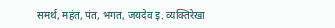समर्थ, महंत, पंत, भगत, जयदेव इ. व्यक्तिरेखा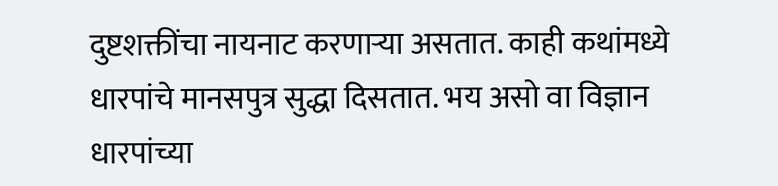दुष्टशक्तींचा नायनाट करणाऱ्या असतात. काही कथांमध्ये धारपांचे मानसपुत्र सुद्धा दिसतात. भय असो वा विज्ञान धारपांच्या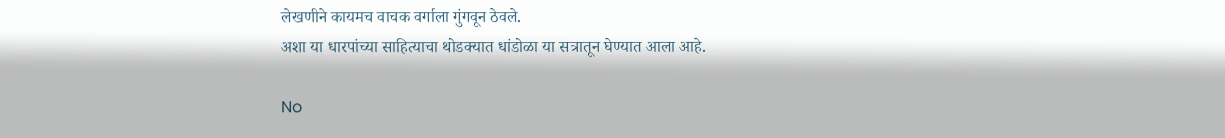लेखणीने कायमच वाचक वर्गाला गुंगवून ठेवले.
अशा या धारपांच्या साहित्याचा थोडक्यात धांडोळा या सत्रातून घेण्यात आला आहे.

No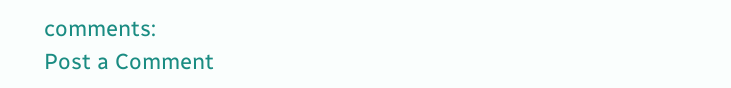comments:
Post a Comment